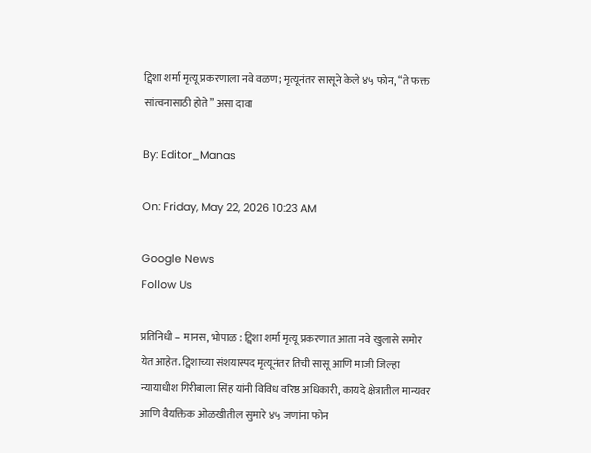ट्विशा शर्मा मृत्यू प्रकरणाला नवे वळण; मृत्यूनंतर सासूने केले ४५ फोन, “ते फक्त सांत्वनासाठी होते” असा दावा

By: Editor_Manas

On: Friday, May 22, 2026 10:23 AM

Google News
Follow Us

प्रतिनिधी – मानस, भोपाळ : ट्विशा शर्मा मृत्यू प्रकरणात आता नवे खुलासे समोर येत आहेत. ट्विशाच्या संशयास्पद मृत्यूनंतर तिची सासू आणि माजी जिल्हा न्यायाधीश गिरीबाला सिंह यांनी विविध वरिष्ठ अधिकारी, कायदे क्षेत्रातील मान्यवर आणि वैयक्तिक ओळखीतील सुमारे ४५ जणांना फोन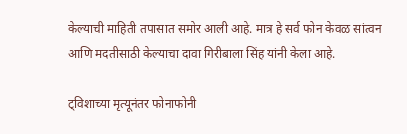केल्याची माहिती तपासात समोर आली आहे. मात्र हे सर्व फोन केवळ सांत्वन आणि मदतीसाठी केल्याचा दावा गिरीबाला सिंह यांनी केला आहे.

ट्विशाच्या मृत्यूनंतर फोनाफोनी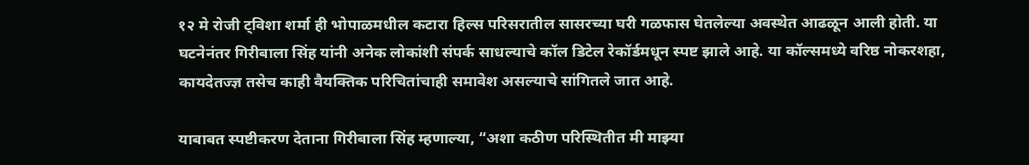१२ मे रोजी ट्विशा शर्मा ही भोपाळमधील कटारा हिल्स परिसरातील सासरच्या घरी गळफास घेतलेल्या अवस्थेत आढळून आली होती. या घटनेनंतर गिरीबाला सिंह यांनी अनेक लोकांशी संपर्क साधल्याचे कॉल डिटेल रेकॉर्डमधून स्पष्ट झाले आहे. या कॉल्समध्ये वरिष्ठ नोकरशहा, कायदेतज्ज्ञ तसेच काही वैयक्तिक परिचितांचाही समावेश असल्याचे सांगितले जात आहे.

याबाबत स्पष्टीकरण देताना गिरीबाला सिंह म्हणाल्या, “अशा कठीण परिस्थितीत मी माझ्या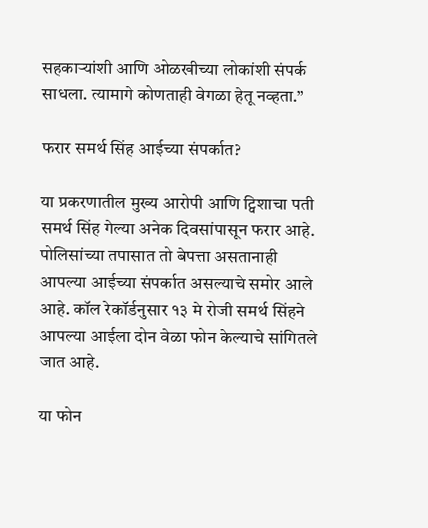सहकाऱ्यांशी आणि ओळखीच्या लोकांशी संपर्क साधला. त्यामागे कोणताही वेगळा हेतू नव्हता.”

फरार समर्थ सिंह आईच्या संपर्कात?

या प्रकरणातील मुख्य आरोपी आणि ट्विशाचा पती समर्थ सिंह गेल्या अनेक दिवसांपासून फरार आहे. पोलिसांच्या तपासात तो बेपत्ता असतानाही आपल्या आईच्या संपर्कात असल्याचे समोर आले आहे. कॉल रेकॉर्डनुसार १३ मे रोजी समर्थ सिंहने आपल्या आईला दोन वेळा फोन केल्याचे सांगितले जात आहे.

या फोन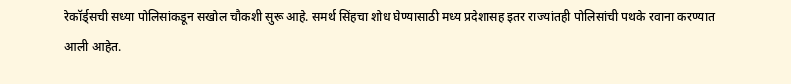रेकॉर्ड्सची सध्या पोलिसांकडून सखोल चौकशी सुरू आहे. समर्थ सिंहचा शोध घेण्यासाठी मध्य प्रदेशासह इतर राज्यांतही पोलिसांची पथके रवाना करण्यात आली आहेत.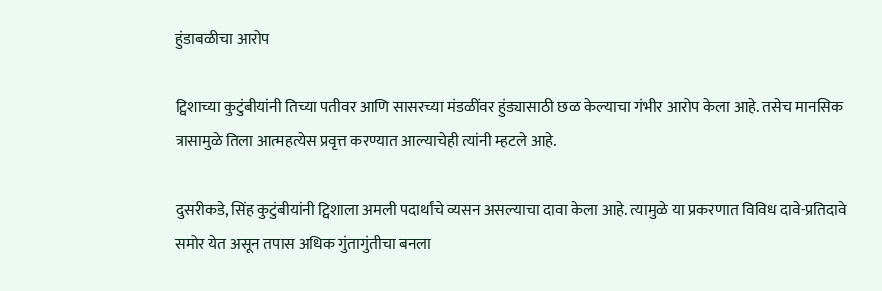हुंडाबळीचा आरोप

ट्विशाच्या कुटुंबीयांनी तिच्या पतीवर आणि सासरच्या मंडळींवर हुंड्यासाठी छळ केल्याचा गंभीर आरोप केला आहे. तसेच मानसिक त्रासामुळे तिला आत्महत्येस प्रवृत्त करण्यात आल्याचेही त्यांनी म्हटले आहे.

दुसरीकडे, सिंह कुटुंबीयांनी ट्विशाला अमली पदार्थांचे व्यसन असल्याचा दावा केला आहे. त्यामुळे या प्रकरणात विविध दावे-प्रतिदावे समोर येत असून तपास अधिक गुंतागुंतीचा बनला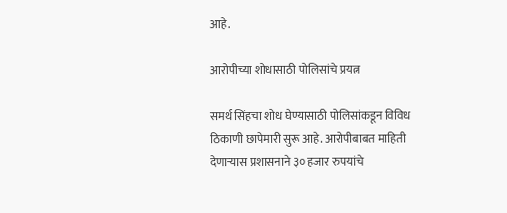आहे.

आरोपीच्या शोधासाठी पोलिसांचे प्रयत्न

समर्थ सिंहचा शोध घेण्यासाठी पोलिसांकडून विविध ठिकाणी छापेमारी सुरू आहे. आरोपीबाबत माहिती देणाऱ्यास प्रशासनाने ३० हजार रुपयांचे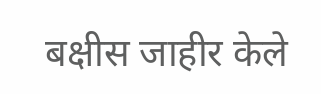बक्षीस जाहीर केले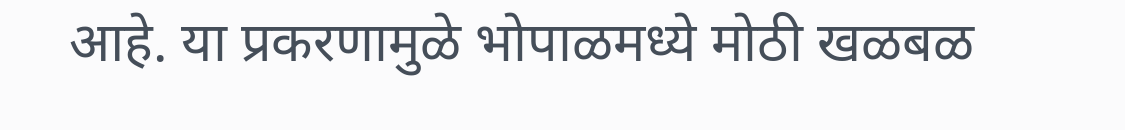आहे. या प्रकरणामुळे भोपाळमध्ये मोठी खळबळ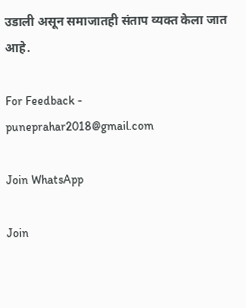उडाली असून समाजातही संताप व्यक्त केला जात आहे.

For Feedback - puneprahar2018@gmail.com

Join WhatsApp

Join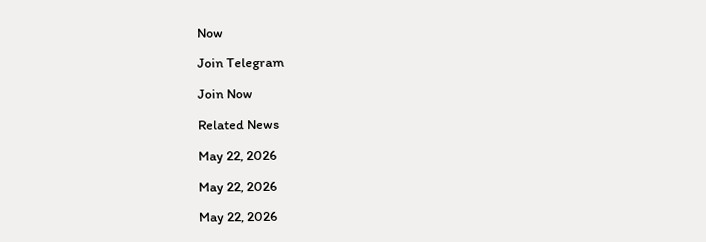Now

Join Telegram

Join Now

Related News

May 22, 2026

May 22, 2026

May 22, 2026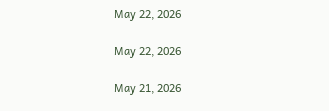May 22, 2026

May 22, 2026

May 21, 2026